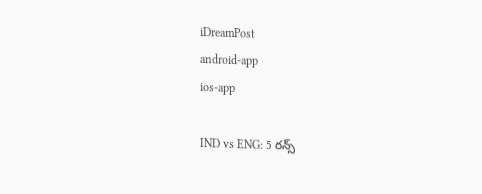iDreamPost
android-app
ios-app

IND vs ENG: 5 రన్స్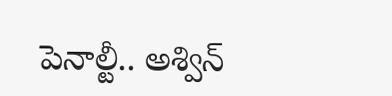పెనాల్టీ.. అశ్విన్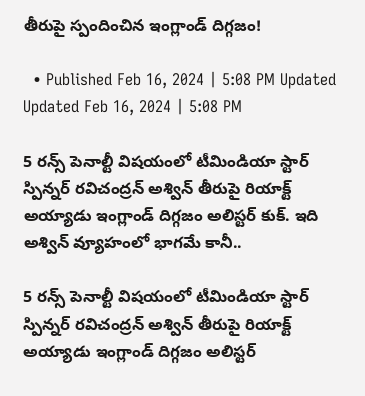తీరుపై స్పందించిన ఇంగ్లాండ్ దిగ్గజం!

  • Published Feb 16, 2024 | 5:08 PM Updated Updated Feb 16, 2024 | 5:08 PM

5 రన్స్ పెనాల్టీ విషయంలో టీమిండియా స్టార్ స్పిన్నర్ రవిచంద్రన్ అశ్విన్ తీరుపై రియాక్ట్ అయ్యాడు ఇంగ్లాండ్ దిగ్గజం అలిస్టర్ కుక్. ఇది అశ్విన్ వ్యూహంలో భాగమే కానీ..

5 రన్స్ పెనాల్టీ విషయంలో టీమిండియా స్టార్ స్పిన్నర్ రవిచంద్రన్ అశ్విన్ తీరుపై రియాక్ట్ అయ్యాడు ఇంగ్లాండ్ దిగ్గజం అలిస్టర్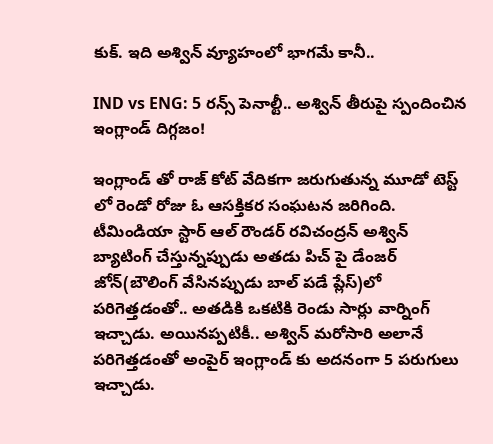కుక్. ఇది అశ్విన్ వ్యూహంలో భాగమే కానీ..

IND vs ENG: 5 రన్స్ పెనాల్టీ.. అశ్విన్ తీరుపై స్పందించిన ఇంగ్లాండ్ దిగ్గజం!

ఇంగ్లాండ్ తో రాజ్ కోట్ వేదికగా జరుగుతున్న మూడో టెస్ట్ లో రెండో రోజు ఓ ఆసక్తికర సంఘటన జరిగింది. టీమిండియా స్టార్ ఆల్ రౌండర్ రవిచంద్రన్ అశ్విన్ బ్యాటింగ్ చేస్తున్నప్పుడు అతడు పిచ్ పై డేంజర్ జోన్(బౌలింగ్ వేసినప్పుడు బాల్ పడే ప్లేస్)లో పరిగెత్తడంతో.. అతడికి ఒకటికి రెండు సార్లు వార్నింగ్ ఇచ్చాడు. అయినప్పటికీ.. అశ్విన్ మరోసారి అలానే పరిగెత్తడంతో అంపైర్ ఇంగ్లాండ్ కు అదనంగా 5 పరుగులు ఇచ్చాడు.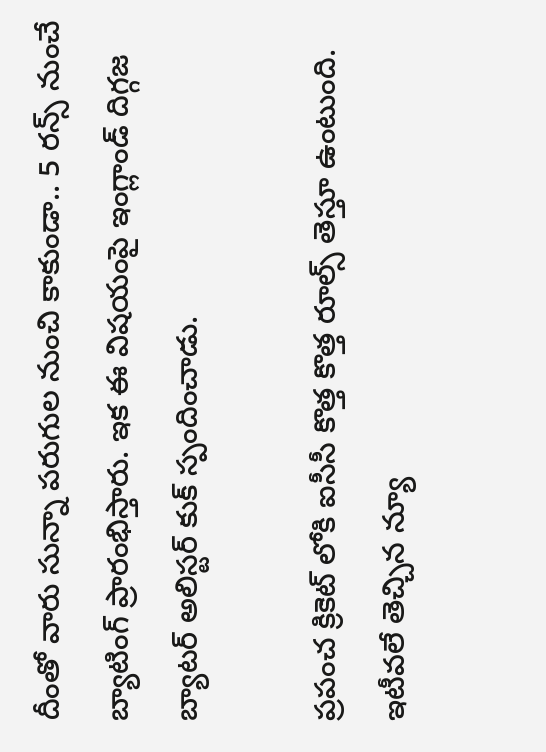దీంతో వారు సున్నా పరుగుల నుంచి కాకుండా.. 5 రన్స్ నుంచే బ్యాటింగ్ ప్రారంభిస్తారు. ఇక ఈ విషయంపై ఇంగ్లాండ్ దిగ్గజ బ్యాటర్ అలిస్టర్ కుక్ స్పందించాడు.

ప్రపంచ క్రికెట్ లోకి ఐసీసీ కొత్త కొత్త రూల్స్ తెస్తూ ఉంటుంది. ఇటీవలే తెచ్చిన న్యూ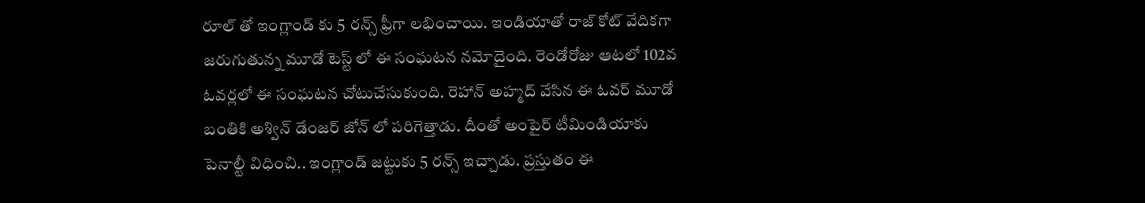రూల్ తో ఇంగ్లాండ్ కు 5 రన్స్ ఫ్రీగా లభించాయి. ఇండియాతో రాజ్ కోట్ వేదికగా జరుగుతున్న మూడో టెస్ట్ లో ఈ సంఘటన నమోదైంది. రెండోరోజు ఆటలో 102వ ఓవర్లలో ఈ సంఘటన చోటుచేసుకుంది. రెహాన్ అహ్మద్ వేసిన ఈ ఓవర్ మూడో బంతికి అశ్విన్ డేంజర్ జోన్ లో పరిగెత్తాడు. దీంతో అంపైర్ టీమిండియాకు పెనాల్టీ విధించి.. ఇంగ్లాండ్ జట్టుకు 5 రన్స్ ఇచ్చాడు. ప్రస్తుతం ఈ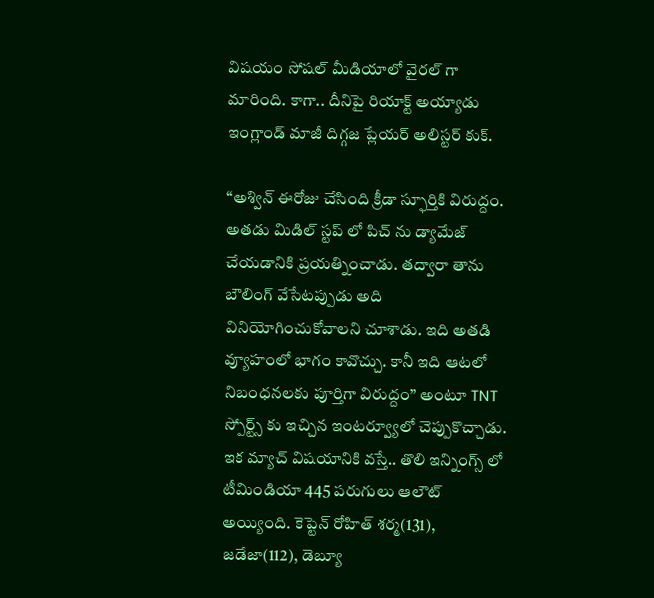విషయం సోషల్ మీడియాలో వైరల్ గా మారింది. కాగా.. దీనిపై రియాక్ట్ అయ్యాడు ఇంగ్లాండ్ మాజీ దిగ్గజ ప్లేయర్ అలిస్టర్ కుక్.

“అశ్విన్ ఈరోజు చేసింది క్రీడా స్ఫూర్తికి విరుద్దం. అతడు మిడిల్ స్టప్ లో పిచ్ ను డ్యామేజ్ చేయడానికి ప్రయత్నించాడు. తద్వారా తాను బౌలింగ్ వేసేటప్పుడు అది వినియోగించుకోవాలని చూశాడు. ఇది అతడి వ్యూహంలో భాగం కావొచ్చు. కానీ ఇది ఆటలో నిబంధనలకు పూర్తిగా విరుద్దం” అంటూ TNT స్పోర్ట్స్ కు ఇచ్చిన ఇంటర్వ్యూలో చెప్పుకొచ్చాడు. ఇక మ్యాచ్ విషయానికి వస్తే.. తొలి ఇన్నింగ్స్ లో టీమిండియా 445 పరుగులు ఆలౌట్ అయ్యింది. కెప్టెన్ రోహిత్ శర్మ(131), జడేజా(112), డెబ్యూ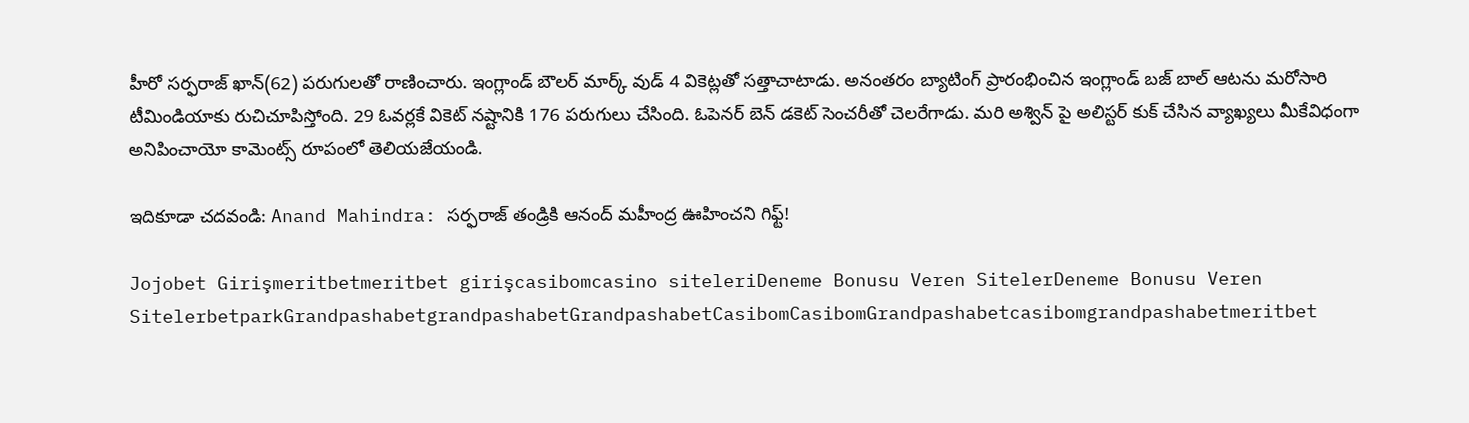హీరో సర్ఫరాజ్ ఖాన్(62) పరుగులతో రాణించారు. ఇంగ్లాండ్ బౌలర్ మార్క్ వుడ్ 4 వికెట్లతో సత్తాచాటాడు. అనంతరం బ్యాటింగ్ ప్రారంభించిన ఇంగ్లాండ్ బజ్ బాల్ ఆటను మరోసారి టీమిండియాకు రుచిచూపిస్తోంది. 29 ఓవర్లకే వికెట్ నష్టానికి 176 పరుగులు చేసింది. ఓపెనర్ బెన్ డకెట్ సెంచరీతో చెలరేగాడు. మరి అశ్విన్ పై అలిస్టర్ కుక్ చేసిన వ్యాఖ్యలు మీకేవిధంగా అనిపించాయో కామెంట్స్ రూపంలో తెలియజేయండి.

ఇదికూడా చదవండి: Anand Mahindra: సర్ఫరాజ్ తండ్రికి ఆనంద్ మహీంద్ర ఊహించని గిఫ్ట్!

Jojobet Girişmeritbetmeritbet girişcasibomcasino siteleriDeneme Bonusu Veren SitelerDeneme Bonusu Veren SitelerbetparkGrandpashabetgrandpashabetGrandpashabetCasibomCasibomGrandpashabetcasibomgrandpashabetmeritbet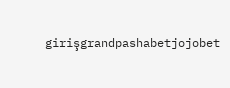girişgrandpashabetjojobet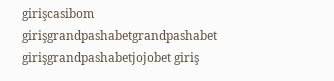girişcasibom girişgrandpashabetgrandpashabet girişgrandpashabetjojobet giriş